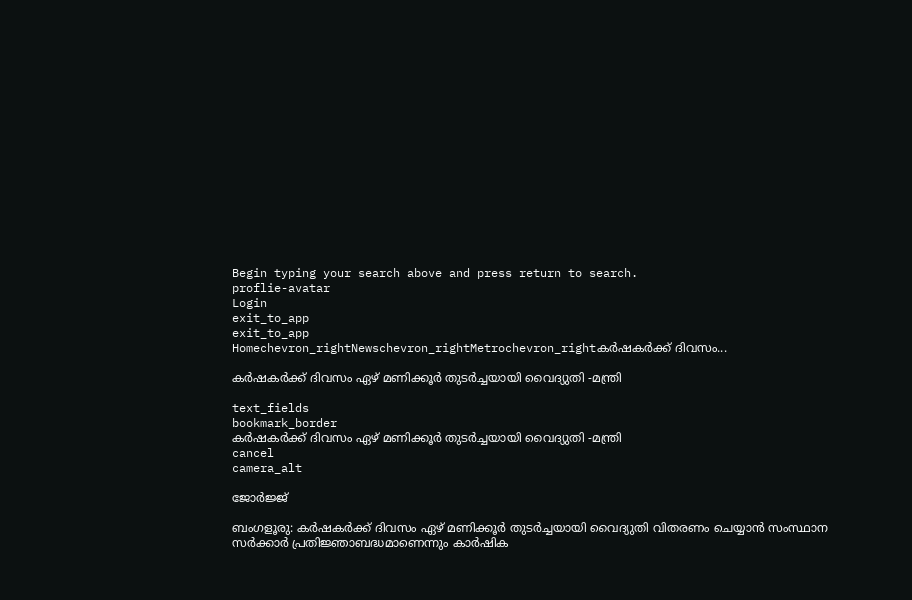Begin typing your search above and press return to search.
proflie-avatar
Login
exit_to_app
exit_to_app
Homechevron_rightNewschevron_rightMetrochevron_rightകർഷകർക്ക് ദിവസം...

കർഷകർക്ക് ദിവസം ഏഴ് മണിക്കൂർ തുടർച്ചയായി വൈദ്യുതി -മന്ത്രി

text_fields
bookmark_border
കർഷകർക്ക് ദിവസം ഏഴ് മണിക്കൂർ തുടർച്ചയായി വൈദ്യുതി -മന്ത്രി
cancel
camera_alt

ജോർജ്ജ്

ബംഗളൂരു: കർഷകർക്ക് ദിവസം ഏഴ് മണിക്കൂർ തുടർച്ചയായി വൈദ്യുതി വിതരണം ചെയ്യാൻ സംസ്ഥാന സർക്കാർ പ്രതിജ്ഞാബദ്ധമാണെന്നും കാർഷിക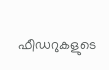ഫീഡറുകളുടെ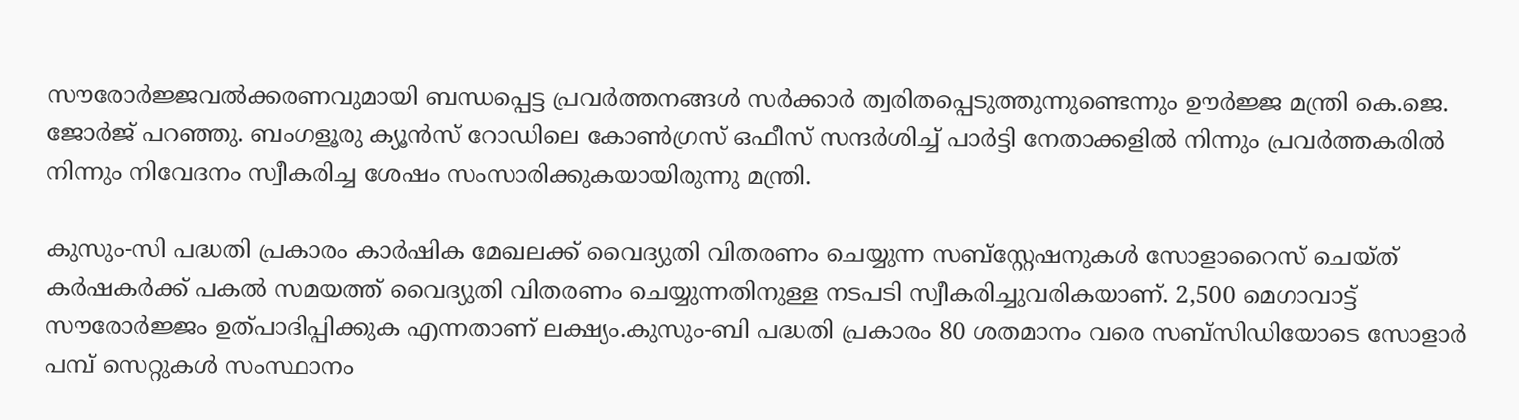സൗരോർജ്ജവൽക്കരണവുമായി ബന്ധപ്പെട്ട പ്രവർത്തനങ്ങൾ സർക്കാർ ത്വരിതപ്പെടുത്തുന്നുണ്ടെന്നും ഊർജ്ജ മന്ത്രി കെ.ജെ. ജോർജ് പറഞ്ഞു. ബംഗളൂരു ക്യൂൻസ് റോഡിലെ കോൺഗ്രസ് ഒഫീസ് സന്ദർശിച്ച് പാർട്ടി നേതാക്കളിൽ നിന്നും പ്രവർത്തകരിൽ നിന്നും നിവേദനം സ്വീകരിച്ച ശേഷം സംസാരിക്കുകയായിരുന്നു മന്ത്രി.

കുസും-സി പദ്ധതി പ്രകാരം കാർഷിക മേഖലക്ക് വൈദ്യുതി വിതരണം ചെയ്യുന്ന സബ്‌സ്റ്റേഷനുകൾ സോളാറൈസ് ചെയ്ത് കർഷകർക്ക് പകൽ സമയത്ത് വൈദ്യുതി വിതരണം ചെയ്യുന്നതിനുള്ള നടപടി സ്വീകരിച്ചുവരികയാണ്. 2,500 മെഗാവാട്ട് സൗരോർജ്ജം ഉത്പാദിപ്പിക്കുക എന്നതാണ് ലക്ഷ്യം.കുസും-ബി പദ്ധതി പ്രകാരം 80 ശതമാനം വരെ സബ്‌സിഡിയോടെ സോളാർ പമ്പ് സെറ്റുകൾ സംസ്ഥാനം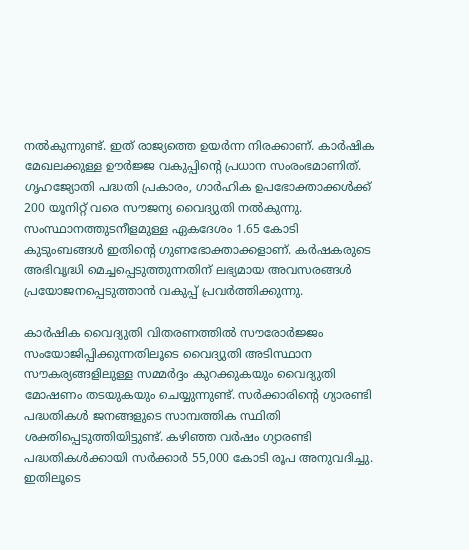നൽകുന്നുണ്ട്. ഇത് രാജ്യത്തെ ഉയർന്ന നിരക്കാണ്. കാർഷിക മേഖലക്കുള്ള ഊർജ്ജ വകുപ്പിന്റെ പ്രധാന സംരംഭമാണിത്. ഗൃഹജ്യോതി പദ്ധതി പ്രകാരം, ഗാർഹിക ഉപഭോക്താക്കൾക്ക് 200 യൂനിറ്റ് വരെ സൗജന്യ വൈദ്യുതി നൽകുന്നു. സംസ്ഥാനത്തുടനീളമുള്ള ഏകദേശം 1.65 കോടി കുടുംബങ്ങൾ ഇതിന്റെ ഗുണഭോക്താക്കളാണ്. കർഷകരുടെ അഭിവൃദ്ധി മെച്ചപ്പെടുത്തുന്നതിന് ലഭ്യമായ അവസരങ്ങൾ പ്രയോജനപ്പെടുത്താൻ വകുപ്പ് പ്രവർത്തിക്കുന്നു.

കാർഷിക വൈദ്യുതി വിതരണത്തിൽ സൗരോർജ്ജം സംയോജിപ്പിക്കുന്നതിലൂടെ വൈദ്യുതി അടിസ്ഥാന സൗകര്യങ്ങളിലുള്ള സമ്മർദ്ദം കുറക്കുകയും വൈദ്യുതി മോഷണം തടയുകയും ചെയ്യുന്നുണ്ട്. സർക്കാരിന്റെ ഗ്യാരണ്ടി പദ്ധതികൾ ജനങ്ങളുടെ സാമ്പത്തിക സ്ഥിതി ശക്തിപ്പെടുത്തിയിട്ടുണ്ട്. കഴിഞ്ഞ വർഷം ഗ്യാരണ്ടി പദ്ധതികൾക്കായി സർക്കാർ 55,000 കോടി രൂപ അനുവദിച്ചു. ഇതിലൂടെ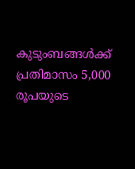കുടുംബങ്ങൾക്ക് പ്രതിമാസം 5,000 രൂപയുടെ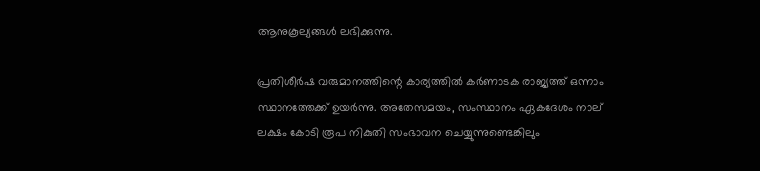ആനുകൂല്യങ്ങൾ ലഭിക്കുന്നു.

പ്രതിശീർഷ വരുമാനത്തിന്റെ കാര്യത്തിൽ കർണാടക രാജ്യത്ത് ഒന്നാം സ്ഥാനത്തേക്ക് ഉയർന്നു. അതേസമയം, സംസ്ഥാനം ഏകദേശം നാല് ലക്ഷം കോടി രൂപ നികുതി സംഭാവന ചെയ്യുന്നുണ്ടെങ്കിലും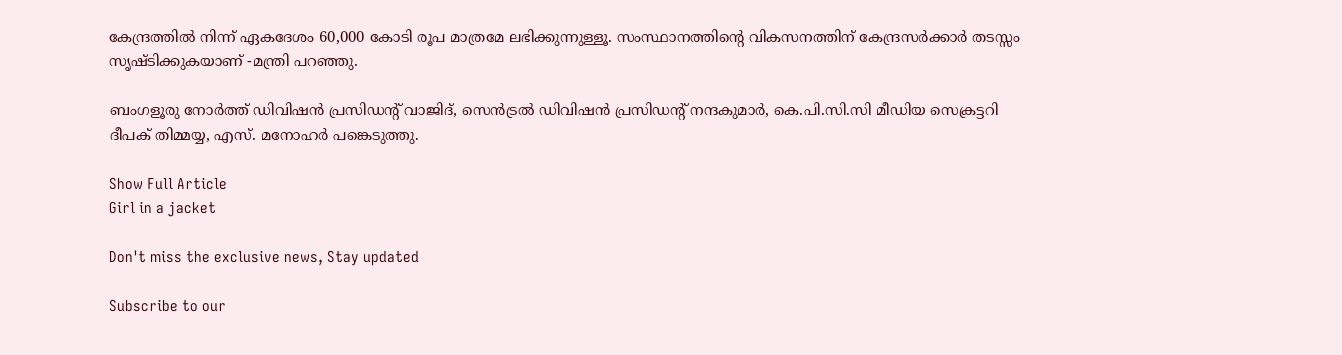കേന്ദ്രത്തിൽ നിന്ന് ഏകദേശം 60,000 കോടി രൂപ മാത്രമേ ലഭിക്കുന്നുള്ളൂ. സംസ്ഥാനത്തിന്റെ വികസനത്തിന് കേന്ദ്രസർക്കാർ തടസ്സം സൃഷ്ടിക്കുകയാണ് -മന്ത്രി പറഞ്ഞു.

ബംഗളൂരു നോർത്ത് ഡിവിഷൻ പ്രസിഡന്റ് വാജിദ്, സെൻട്രൽ ഡിവിഷൻ പ്രസിഡന്റ് നന്ദകുമാർ, കെ.പി.സി.സി മീഡിയ സെക്രട്ടറി ദീപക് തിമ്മയ്യ, എസ്. മനോഹർ പങ്കെടുത്തു.

Show Full Article
Girl in a jacket

Don't miss the exclusive news, Stay updated

Subscribe to our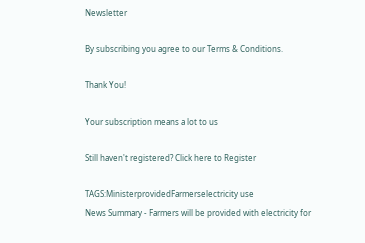Newsletter

By subscribing you agree to our Terms & Conditions.

Thank You!

Your subscription means a lot to us

Still haven't registered? Click here to Register

TAGS:MinisterprovidedFarmerselectricity use
News Summary - Farmers will be provided with electricity for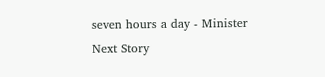seven hours a day - Minister
Next Story